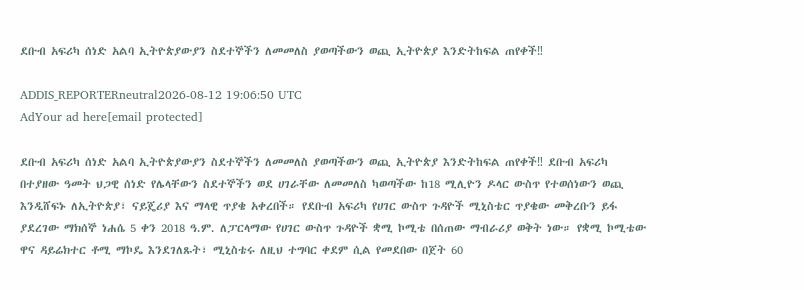ደቡብ አፍሪካ ሰነድ አልባ ኢትዮጵያውያን ስደተኞችን ለመመለስ ያወጣችውን ወጪ ኢትዮጵያ እንድትከፍል ጠየቀች‼

ADDIS_REPORTERneutral2026-08-12 19:06:50 UTC
AdYour ad here[email protected]

ደቡብ አፍሪካ ሰነድ አልባ ኢትዮጵያውያን ስደተኞችን ለመመለስ ያወጣችውን ወጪ ኢትዮጵያ እንድትከፍል ጠየቀች‼ ደቡብ አፍሪካ በተያዘው ዓመት ህጋዊ ሰነድ የሌላቸውን ስደተኞችን ወደ ሀገራቸው ለመመለስ ካወጣችው ከ18 ሚሊዮን ዶላር ውስጥ የተወሰነውን ወጪ እንዲሸፍኑ ለኢትዮጵያ፣ ናይጄሪያ እና ማላዊ ጥያቄ አቀረበች። የደቡብ አፍሪካ የሀገር ውስጥ ጉዳዮች ሚኒስቴር ጥያቄው መቅረቡን ይፋ ያደረገው ማክሰኞ ነሐሴ 5 ቀን 2018 ዓ.ም. ለፓርላማው የሀገር ውስጥ ጉዳዮች ቋሚ ኮሚቴ በሰጠው ማብራሪያ ወቅት ነው። የቋሚ ኮሚቴው ዋና ዳይሬክተር ቶሚ ማኮዴ እንደገለጹት፣ ሚኒስቴሩ ለዚህ ተግባር ቀደም ሲል የመደበው በጀት 60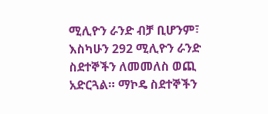ሚሊዮን ራንድ ብቻ ቢሆንም፣ እስካሁን 292 ሚሊዮን ራንድ ስደተኞችን ለመመለስ ወጪ አድርጓል። ማኮዴ ስደተኞችን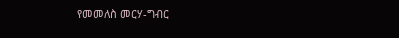የመመለስ መርሃ-ግብር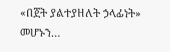«በጀት ያልተያዘለት ኃላፊነት» መሆኑን…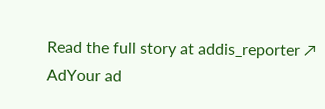Read the full story at addis_reporter ↗
AdYour ad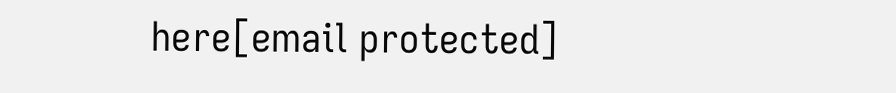here[email protected]